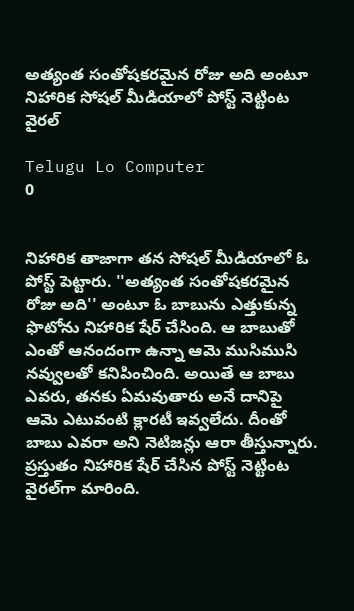అత్యంత సంతోషకరమైన రోజు అది అంటూ నిహారిక సోషల్ మీడియాలో పోస్ట్ నెట్టింట వైరల్‌

Telugu Lo Computer
0


నిహారిక తాజాగా తన సోషల్ మీడియాలో ఓ పోస్ట్ పెట్టారు. ''అత్యంత సంతోషకరమైన రోజు అది'' అంటూ ఓ బాబును ఎత్తుకున్న ఫొటోను నిహారిక షేర్ చేసింది. ఆ బాబుతో ఎంతో ఆనందంగా ఉన్నా ఆమె ముసిముసి నవ్వులతో కనిపించింది. అయితే ఆ బాబు ఎవరు, తనకు ఏమవుతారు అనే దానిపై ఆమె ఎటువంటి క్లారటీ ఇవ్వలేదు. దీంతో బాబు ఎవరా అని నెటిజన్లు ఆరా తీస్తున్నారు. ప్రస్తుతం నిహారిక షేర్ చేసిన పోస్ట్ నెట్టింట వైరల్‌గా మారింది.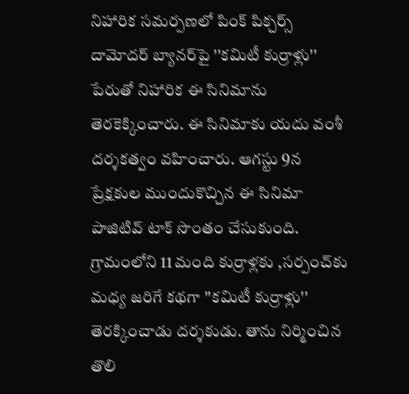నిహారిక సమర్పణలో పింక్ పిక్చర్స్ దామోదర్ బ్యానర్‌పై ''కమిటీ కుర్రాళ్లు'' పేరుతో నిహారిక ఈ సినిమాను తెరకెక్కించారు. ఈ సినిమాకు యదు వంశీ దర్శకత్వం వహించారు. ఆగస్టు 9న ప్రేక్షకుల ముందుకొచ్చిన ఈ సినిమా పాజిటివ్ టాక్ సొంతం చేసుకుంది. గ్రామంలోని 11 మంది కుర్రాళ్లకు ,సర్పంచ్‌కు మధ్య జరిగే కథగా ''కమిటీ కుర్రాళ్లు'' తెరక్కించాడు దర్శకుడు. తాను నిర్మించిన తొలి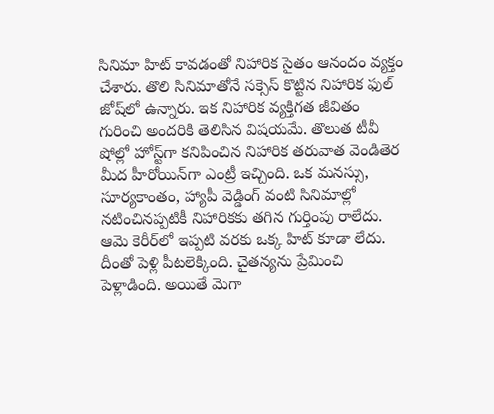సినిమా హిట్ కావడంతో నిహారిక సైతం ఆనందం వ్యక్తం చేశారు. తొలి సినిమాతోనే సక్సెస్ కొట్టిన నిహారిక ఫుల్ జోష్‌లో ఉన్నారు. ఇక నిహారిక వ్యక్తిగత జీవితం గురించి అందరికి తెలిసిన విషయమే. తొలుత టీవీ షోల్లో హోస్ట్‌గా కనిపించిన నిహారిక తరువాత వెండితెర మీద హీరోయిన్‌గా ఎంట్రీ ఇచ్చింది. ఒక మనస్సు, సూర్యకాంతం, హ్యాపీ వెడ్డింగ్ వంటి సినిమాల్లో నటించినప్పటికీ నిహారికకు తగిన గుర్తింపు రాలేదు. ఆమె కెరీర్‌లో ఇప్పటి వరకు ఒక్క హిట్ కూడా లేదు. దీంతో పెళ్లి పీటలెక్కింది. చైతన్యను ప్రేమించి పెళ్లాడింది. అయితే మెగా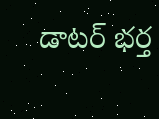డాటర్ భర్త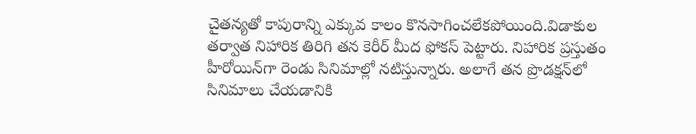చైతన్యతో కాపురాన్ని ఎక్కువ కాలం కొనసాగించలేకపోయింది.విడాకుల తర్వాత నిహారిక తిరిగి తన కెరీర్ మీద ఫోకస్ పెట్టారు. నిహారిక ప్రస్తుతం హీరోయిన్‌గా రెండు సినిమాల్లో నటిస్తున్నారు. అలాగే తన ప్రొడక్షన్‌లో సినిమాలు చేయడానికి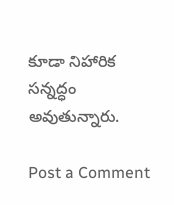కూడా నిహారిక సన్నద్ధం అవుతున్నారు.

Post a Comment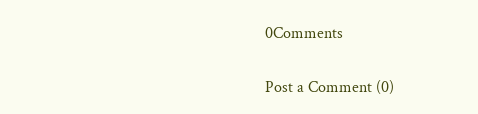0Comments

Post a Comment (0)